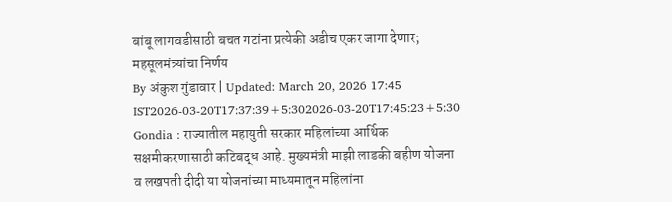बांबू लागवडीसाठी बचत गटांना प्रत्येकी अडीच एकर जागा देणार; महसूलमंत्र्यांचा निर्णय
By अंकुश गुंडावार | Updated: March 20, 2026 17:45 IST2026-03-20T17:37:39+5:302026-03-20T17:45:23+5:30
Gondia : राज्यातील महायुती सरकार महिलांच्या आर्थिक सक्षमीकरणासाठी कटिबद्ध आहे. मुख्यमंत्री माझी लाडकी बहीण योजना व लखपती दीदी या योजनांच्या माध्यमातून महिलांना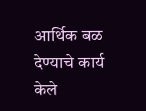आर्थिक बळ देण्याचे कार्य केले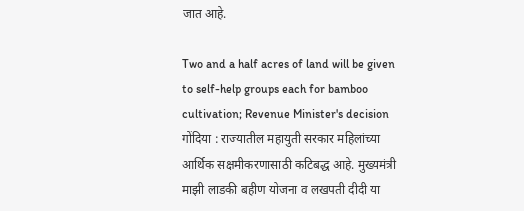जात आहे.

Two and a half acres of land will be given to self-help groups each for bamboo cultivation; Revenue Minister's decision
गोंदिया : राज्यातील महायुती सरकार महिलांच्या आर्थिक सक्षमीकरणासाठी कटिबद्ध आहे. मुख्यमंत्री माझी लाडकी बहीण योजना व लखपती दीदी या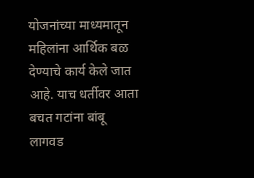योजनांच्या माध्यमातून महिलांना आर्थिक बळ देण्याचे कार्य केले जात आहे. याच धर्तीवर आता बचत गटांना बांबू लागवड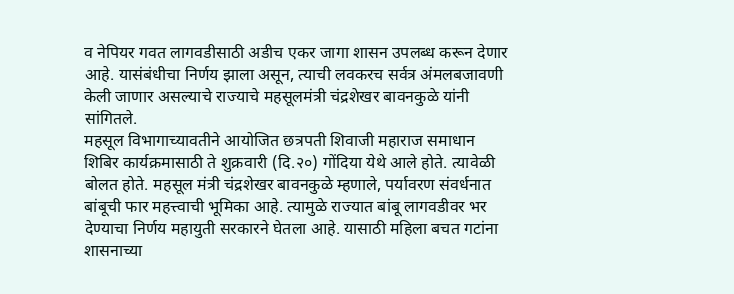व नेपियर गवत लागवडीसाठी अडीच एकर जागा शासन उपलब्ध करून देणार आहे. यासंबंधीचा निर्णय झाला असून, त्याची लवकरच सर्वत्र अंमलबजावणी केली जाणार असल्याचे राज्याचे महसूलमंत्री चंद्रशेखर बावनकुळे यांनी सांगितले.
महसूल विभागाच्यावतीने आयोजित छत्रपती शिवाजी महाराज समाधान शिबिर कार्यक्रमासाठी ते शुक्रवारी (दि.२०) गोंदिया येथे आले होते. त्यावेळी बोलत होते. महसूल मंत्री चंद्रशेखर बावनकुळे म्हणाले, पर्यावरण संवर्धनात बांबूची फार महत्त्वाची भूमिका आहे. त्यामुळे राज्यात बांबू लागवडीवर भर देण्याचा निर्णय महायुती सरकारने घेतला आहे. यासाठी महिला बचत गटांना शासनाच्या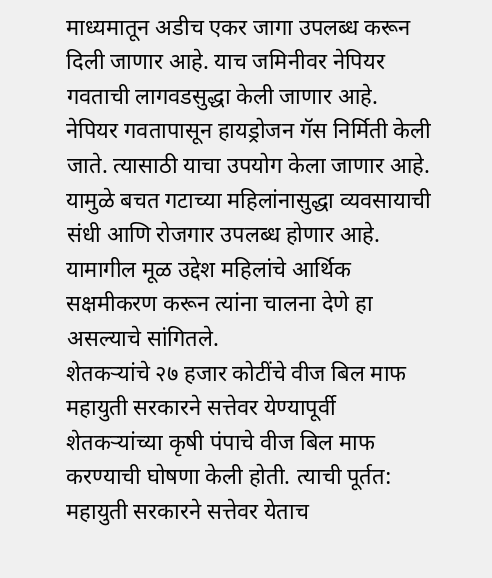माध्यमातून अडीच एकर जागा उपलब्ध करून दिली जाणार आहे. याच जमिनीवर नेपियर गवताची लागवडसुद्धा केली जाणार आहे. नेपियर गवतापासून हायड्रोजन गॅस निर्मिती केली जाते. त्यासाठी याचा उपयोग केला जाणार आहे. यामुळे बचत गटाच्या महिलांनासुद्धा व्यवसायाची संधी आणि रोजगार उपलब्ध होणार आहे. यामागील मूळ उद्देश महिलांचे आर्थिक सक्षमीकरण करून त्यांना चालना देणे हा असल्याचे सांगितले.
शेतकऱ्यांचे २७ हजार कोटींचे वीज बिल माफ
महायुती सरकारने सत्तेवर येण्यापूर्वी शेतकऱ्यांच्या कृषी पंपाचे वीज बिल माफ करण्याची घोषणा केली होती. त्याची पूर्तत: महायुती सरकारने सत्तेवर येताच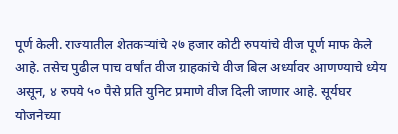पूर्ण केली. राज्यातील शेतकऱ्यांचे २७ हजार कोटी रुपयांचे वीज पूर्ण माफ केले आहे. तसेच पुढील पाच वर्षांत वीज ग्राहकांचे वीज बिल अर्ध्यावर आणण्याचे ध्येय असून, ४ रुपये ५० पैसे प्रति युनिट प्रमाणे वीज दिली जाणार आहे. सूर्यघर योजनेच्या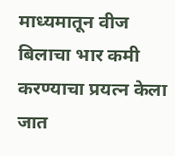माध्यमातून वीज बिलाचा भार कमी करण्याचा प्रयत्न केला जात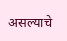असल्याचे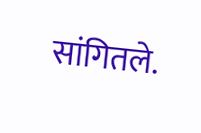सांगितले.